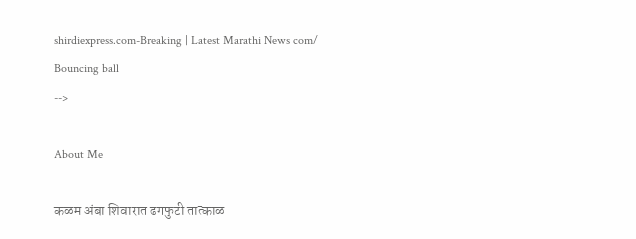shirdiexpress.com-Breaking | Latest Marathi News com/
Bouncing ball
-->

About Me

कळम अंबा शिवारात ढगफुटी तात्काळ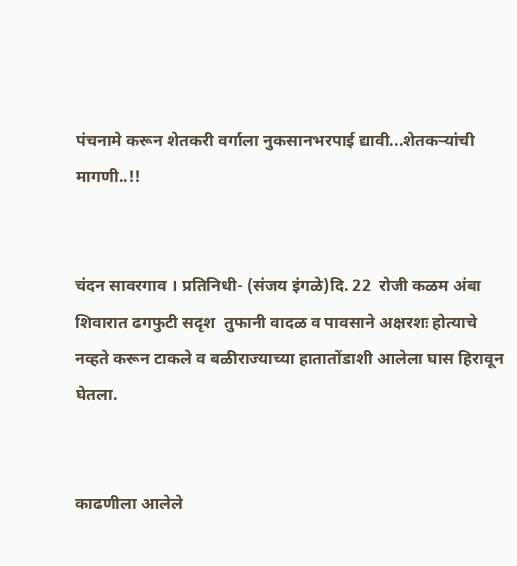पंचनामे करून शेतकरी वर्गाला नुकसानभरपाई द्यावी...शेतकऱ्यांची मागणी..!!


चंदन सावरगाव । प्रतिनिधी- (संजय इंगळे)दि. 22  रोजी कळम अंबा शिवारात ढगफुटी सदृश  तुफानी वादळ व पावसाने अक्षरशः होत्याचे नव्हते करून टाकले व बळीराज्याच्या हातातोंडाशी आलेला घास हिरावून घेतला.


काढणीला आलेले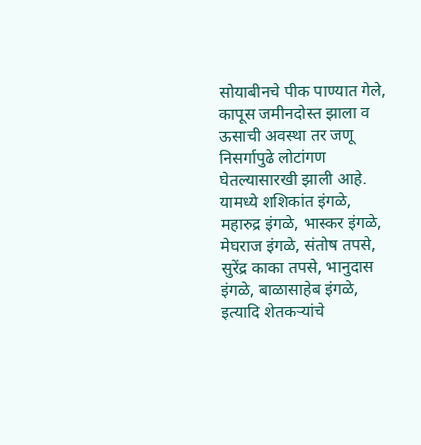सोयाबीनचे पीक पाण्यात गेले, कापूस जमीनदोस्त झाला व ऊसाची अवस्था तर जणू निसर्गापुढे लोटांगण घेतल्यासारखी झाली आहे.
यामध्ये शशिकांत इंगळे, महारुद्र इंगळे, भास्कर इंगळे, मेघराज इंगळे, संतोष तपसे, सुरेंद्र काका तपसे, भानुदास इंगळे, बाळासाहेब इंगळे, इत्यादि शेतकऱ्यांचे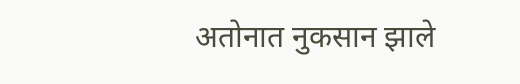अतोनात नुकसान झाले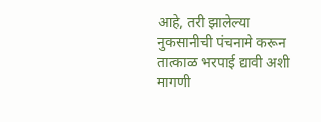आहे, तरी झालेल्या नुकसानीची पंचनामे करून तात्काळ भरपाई द्यावी अशी मागणी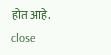होत आहे.
close